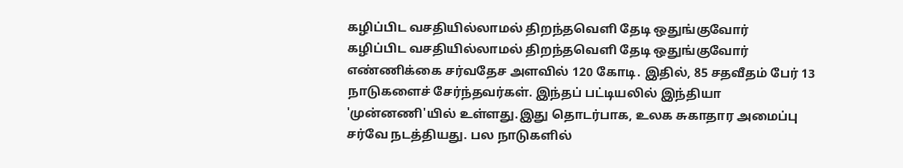கழிப்பிட வசதியில்லாமல் திறந்தவெளி தேடி ஒதுங்குவோர்
கழிப்பிட வசதியில்லாமல் திறந்தவெளி தேடி ஒதுங்குவோர் எண்ணிக்கை சர்வதேச அளவில் 120 கோடி. இதில், 85 சதவீதம் பேர் 13 நாடுகளைச் சேர்ந்தவர்கள். இந்தப் பட்டியலில் இந்தியா 'முன்னணி'யில் உள்ளது.இது தொடர்பாக, உலக சுகாதார அமைப்பு சர்வே நடத்தியது. பல நாடுகளில்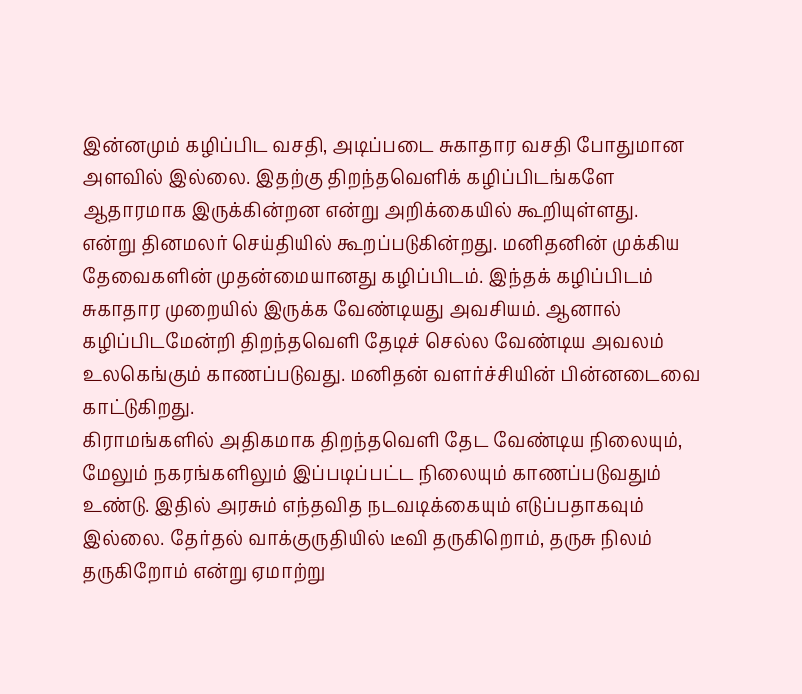இன்னமும் கழிப்பிட வசதி, அடிப்படை சுகாதார வசதி போதுமான அளவில் இல்லை. இதற்கு திறந்தவெளிக் கழிப்பிடங்களே ஆதாரமாக இருக்கின்றன என்று அறிக்கையில் கூறியுள்ளது.
என்று தினமலர் செய்தியில் கூறப்படுகின்றது. மனிதனின் முக்கிய தேவைகளின் முதன்மையானது கழிப்பிடம். இந்தக் கழிப்பிடம் சுகாதார முறையில் இருக்க வேண்டியது அவசியம். ஆனால் கழிப்பிடமேன்றி திறந்தவெளி தேடிச் செல்ல வேண்டிய அவலம் உலகெங்கும் காணப்படுவது. மனிதன் வளர்ச்சியின் பின்னடைவை காட்டுகிறது.
கிராமங்களில் அதிகமாக திறந்தவெளி தேட வேண்டிய நிலையும், மேலும் நகரங்களிலும் இப்படிப்பட்ட நிலையும் காணப்படுவதும் உண்டு. இதில் அரசும் எந்தவித நடவடிக்கையும் எடுப்பதாகவும் இல்லை. தேர்தல் வாக்குருதியில் டீவி தருகிறொம், தருசு நிலம் தருகிறோம் என்று ஏமாற்று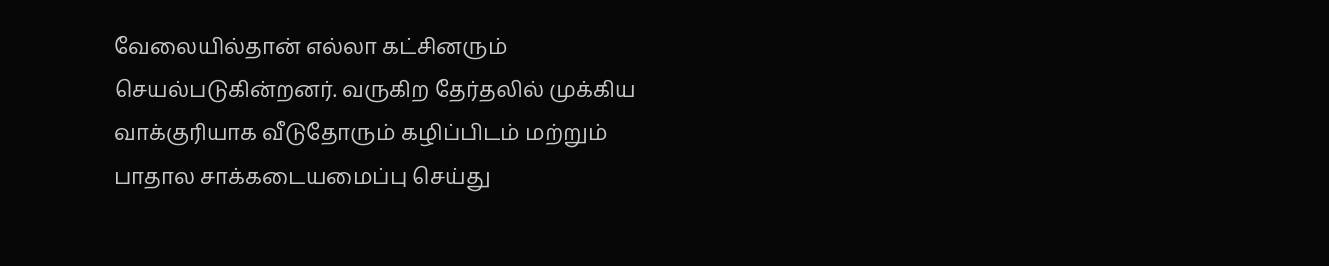வேலையில்தான் எல்லா கட்சினரும் செயல்படுகின்றனர். வருகிற தேர்தலில் முக்கிய வாக்குரியாக வீடுதோரும் கழிப்பிடம் மற்றும் பாதால சாக்கடையமைப்பு செய்து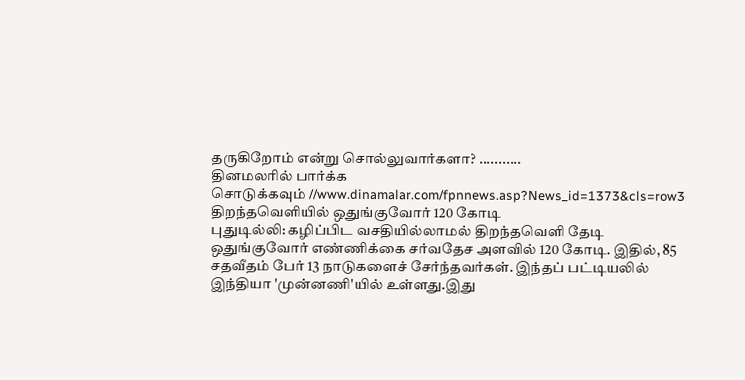தருகிறோம் என்று சொல்லுவார்களா? ...........
தினமலரில் பார்க்க
சொடுக்கவும் //www.dinamalar.com/fpnnews.asp?News_id=1373&cls=row3
திறந்தவெளியில் ஒதுங்குவோர் 120 கோடி
புதுடில்லி: கழிப்பிட வசதியில்லாமல் திறந்தவெளி தேடி ஒதுங்குவோர் எண்ணிக்கை சர்வதேச அளவில் 120 கோடி. இதில், 85 சதவீதம் பேர் 13 நாடுகளைச் சேர்ந்தவர்கள். இந்தப் பட்டியலில் இந்தியா 'முன்னணி'யில் உள்ளது.இது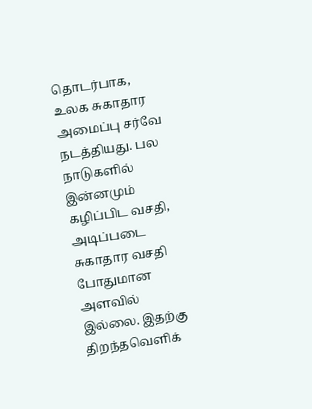தொடர்பாக, உலக சுகாதார அமைப்பு சர்வே நடத்தியது. பல நாடுகளில் இன்னமும் கழிப்பிட வசதி, அடிப்படை சுகாதார வசதி போதுமான அளவில் இல்லை. இதற்கு திறந்தவெளிக்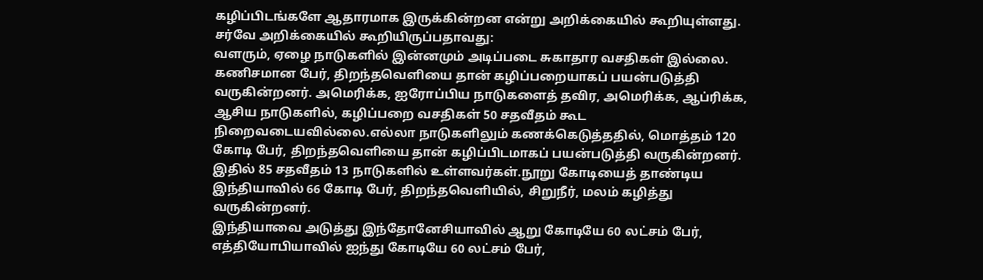கழிப்பிடங்களே ஆதாரமாக இருக்கின்றன என்று அறிக்கையில் கூறியுள்ளது.
சர்வே அறிக்கையில் கூறியிருப்பதாவது:
வளரும், ஏழை நாடுகளில் இன்னமும் அடிப்படை சுகாதார வசதிகள் இல்லை. கணிசமான பேர், திறந்தவெளியை தான் கழிப்பறையாகப் பயன்படுத்தி வருகின்றனர். அமெரிக்க, ஐரோப்பிய நாடுகளைத் தவிர, அமெரிக்க, ஆப்ரிக்க, ஆசிய நாடுகளில், கழிப்பறை வசதிகள் 50 சதவீதம் கூட நிறைவடையவில்லை.எல்லா நாடுகளிலும் கணக்கெடுத்ததில், மொத்தம் 120 கோடி பேர், திறந்தவெளியை தான் கழிப்பிடமாகப் பயன்படுத்தி வருகின்றனர். இதில் 85 சதவீதம் 13 நாடுகளில் உள்ளவர்கள்.நூறு கோடியைத் தாண்டிய இந்தியாவில் 66 கோடி பேர், திறந்தவெளியில், சிறுநீர், மலம் கழித்து வருகின்றனர்.
இந்தியாவை அடுத்து இந்தோனேசியாவில் ஆறு கோடியே 60 லட்சம் பேர், எத்தியோபியாவில் ஐந்து கோடியே 60 லட்சம் பேர்,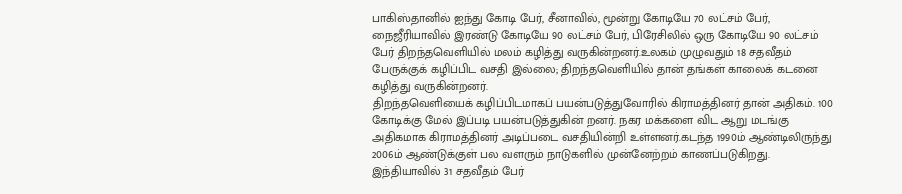பாகிஸ்தானில் ஐந்து கோடி பேர், சீனாவில், மூன்று கோடியே 70 லட்சம் பேர், நைஜீரியாவில் இரண்டு கோடியே 90 லட்சம் பேர், பிரேசிலில் ஒரு கோடியே 90 லட்சம் பேர் திறந்தவெளியில் மலம் கழித்து வருகின்றனர்.உலகம் முழுவதும் 18 சதவீதம் பேருக்குக் கழிப்பிட வசதி இல்லை; திறந்தவெளியில் தான் தங்கள் காலைக் கடனை கழித்து வருகின்றனர்.
திறந்தவெளியைக் கழிப்பிடமாகப் பயன்படுத்துவோரில் கிராமத்தினர் தான் அதிகம். 100 கோடிக்கு மேல் இப்படி பயன்படுத்துகின் றனர். நகர மக்களை விட ஆறு மடங்கு அதிகமாக கிராமத்தினர் அடிப்படை வசதியின்றி உள்ளனர்.கடந்த 1990ம் ஆண்டிலிருந்து 2006ம் ஆண்டுக்குள் பல வளரும் நாடுகளில் முன்னேற்றம் காணப்படுகிறது. இந்தியாவில் 31 சதவீதம் பேர்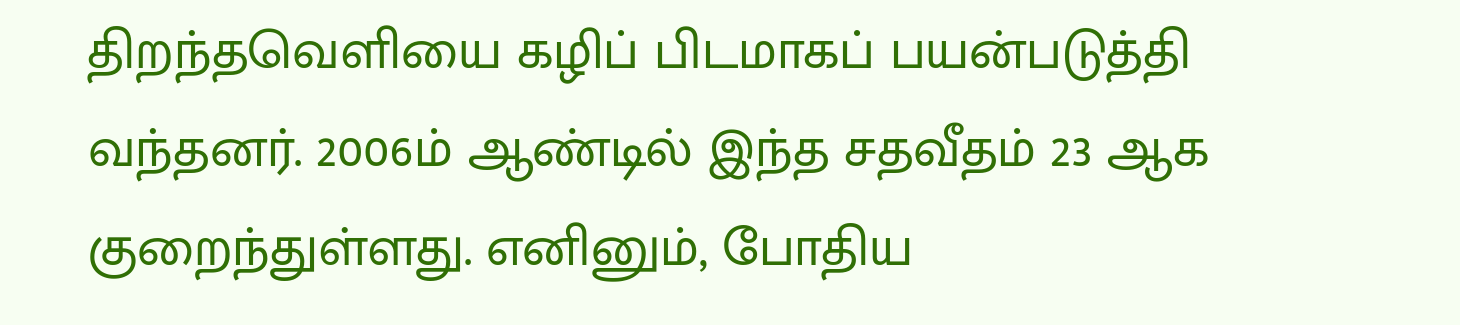திறந்தவெளியை கழிப் பிடமாகப் பயன்படுத்தி வந்தனர். 2006ம் ஆண்டில் இந்த சதவீதம் 23 ஆக குறைந்துள்ளது. எனினும், போதிய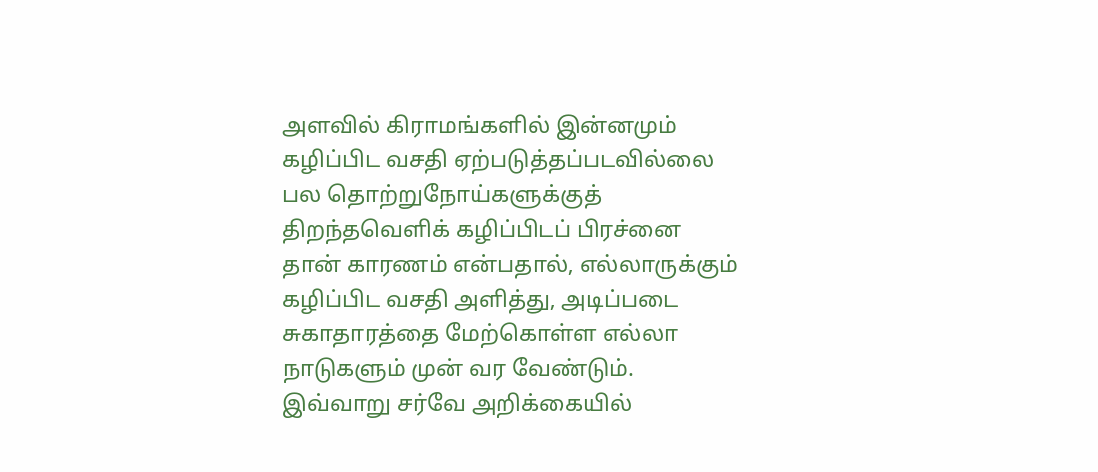அளவில் கிராமங்களில் இன்னமும் கழிப்பிட வசதி ஏற்படுத்தப்படவில்லை பல தொற்றுநோய்களுக்குத் திறந்தவெளிக் கழிப்பிடப் பிரச்னை தான் காரணம் என்பதால், எல்லாருக்கும் கழிப்பிட வசதி அளித்து, அடிப்படை சுகாதாரத்தை மேற்கொள்ள எல்லா நாடுகளும் முன் வர வேண்டும். இவ்வாறு சர்வே அறிக்கையில்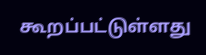கூறப்பட்டுள்ளது